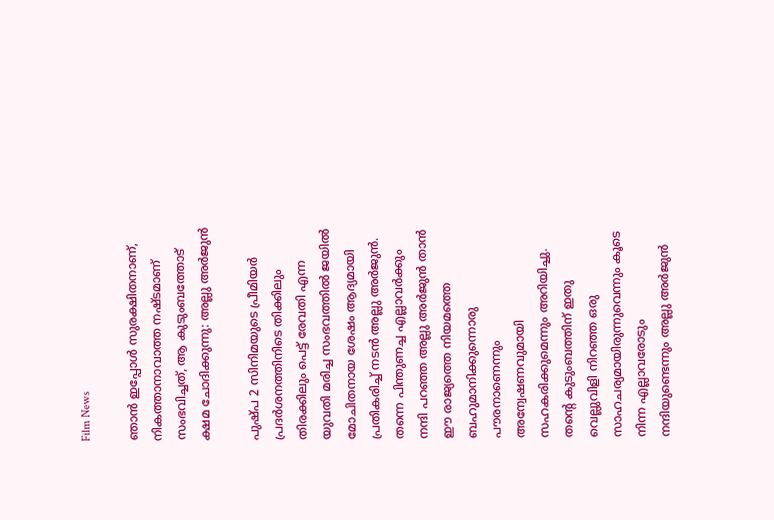Film News

ഞാൻ ഇപ്പോൾ സുരക്ഷിതനാണ്, നികത്താനാവാത്ത നഷ്ടമാണ് സംഭവിച്ചത്, ആ കുടുംബത്തോട് ക്ഷമ ചോദിക്കുന്നു: അല്ലു അർ‌ജുൻ

പുഷ്പ 2 സിനിമയുടെ പ്രീമിയർ പ്രദർശനത്തിനിടെ തിക്കിലും തിരക്കിലും പെട്ട് രേവതി എന്ന യുവതി മരിച്ച സംഭവത്തിൽ ജയില്‍ മോചിതനായ ശേഷം ആദ്യമായി പ്രതികരിച്ച് നടന്‍ അല്ലു അര്‍ജുന്‍. തന്നെ പിന്തുണച്ച എല്ലാവര്‍ക്കും നന്ദി പറഞ്ഞ അല്ലു അർജുൻ താൻ ഈ രാജ്യത്തെ നിയമത്തെ ബഹുമാനിക്കുന്നൊരു പൗരനാണെന്നും അന്വേഷണവുമായി സഹകരിക്കുമെന്നും അറിയിച്ചു. തന്റെ കുടുംബത്തിന് ഇതു വെല്ലുവിളി നിറഞ്ഞ ഒരു സാഹചര്യമായിരുന്നുവെന്നും കൂടെ നിന്ന എല്ലാവരോടും നന്ദിയുണ്ടെന്നും അല്ലു അർജുൻ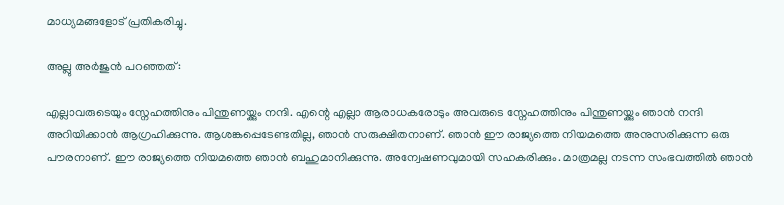മാധ്യമങ്ങളോട് പ്രതികരിച്ചു.

അല്ലു അർജുൻ പറഞ്ഞത്:

എല്ലാവരുടെയും സ്നേഹത്തിനും പിന്തുണയ്ക്കും നന്ദി. എന്റെ എല്ലാ ആരാധകരോടും അവരുടെ സ്നേഹത്തിനും പിന്തുണയ്ക്കും ഞാൻ നന്ദി അറിയിക്കാൻ ആഗ്രഹിക്കുന്നു. ആശങ്കപ്പെടേണ്ടതില്ല, ഞാൻ സരുക്ഷിതനാണ്. ഞാൻ ഈ രാജ്യത്തെ നിയമത്തെ അനുസരിക്കുന്ന ഒരു പൗരനാണ്. ഈ രാജ്യത്തെ നിയമത്തെ ഞാൻ ബഹുമാനിക്കുന്നു. അന്വേഷണവുമായി സഹകരിക്കും. മാത്രമല്ല നടന്ന സംഭവത്തിൽ ഞാൻ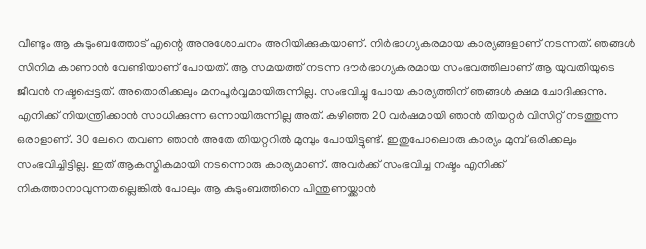വീണ്ടും ആ കുടുംബത്തോട് എന്റെ അനുശോചനം അറിയിക്കുകയാണ്. നിർഭാഗ്യകരമായ കാര്യങ്ങളാണ് നടന്നത്. ഞങ്ങൾ സിനിമ കാണാൻ വേണ്ടിയാണ് പോയത്. ആ സമയത്ത് നടന്ന ദൗർഭാഗ്യകരമായ സംഭവത്തിലാണ് ആ യുവതിയുടെ ജീവൻ നഷ്ടപ്പെട്ടത്. അതൊരിക്കലും മനപൂർവ്വമായിരുന്നില്ല. സംഭവിച്ചു പോയ കാര്യത്തിന് ഞങ്ങൾ ക്ഷമ ചോദിക്കുന്നു. എനിക്ക് നിയന്ത്രിക്കാൻ സാധിക്കുന്ന ഒന്നായിരുന്നില്ല അത്. കഴിഞ്ഞ 20 വർഷമായി ഞാൻ തിയറ്റർ വിസിറ്റ് നടത്തുന്ന ഒരാളാണ്. 30 ലേറെ തവണ ഞാൻ അതേ തിയറ്ററിൽ മുമ്പും പോയിട്ടുണ്ട്. ഇതുപോലൊരു കാര്യം മുമ്പ് ഒരിക്കലും സംഭവിച്ചിട്ടില്ല. ഇത് ആകസ്മികമായി നടന്നൊരു കാര്യമാണ്. അവർക്ക് സംഭവിച്ച നഷ്ടം എനിക്ക് നികത്താനാവുന്നതല്ലെങ്കിൽ പോലും ആ കുടുംബത്തിനെ പിന്തുണയ്ക്കാൻ‌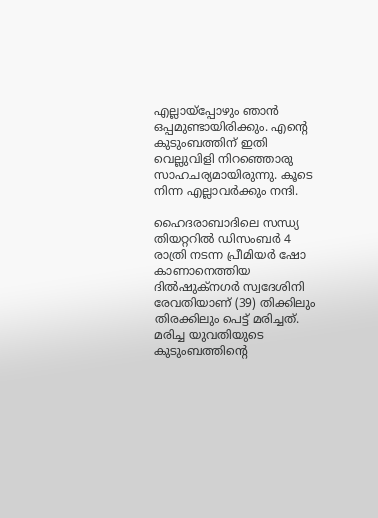എല്ലായ്പ്പോഴും ഞാൻ ഒപ്പമുണ്ടായിരിക്കും. എന്റെ കുടുംബത്തിന് ഇതി വെല്ലുവിളി നിറഞ്ഞൊരു സാഹചര്യമായിരുന്നു. കൂടെ നിന്ന എല്ലാവർക്കും നന്ദി.

ഹൈദരാബാദിലെ സന്ധ്യ തിയറ്ററിൽ ഡിസംബർ 4 രാത്രി നടന്ന പ്രീമിയർ ഷോ കാണാനെത്തിയ ദിൽഷുക്നഗർ സ്വദേശിനി രേവതിയാണ് (39) തിക്കിലും തിരക്കിലും പെട്ട് മരിച്ചത്. മരിച്ച യുവതിയുടെ കുടുംബത്തിന്റെ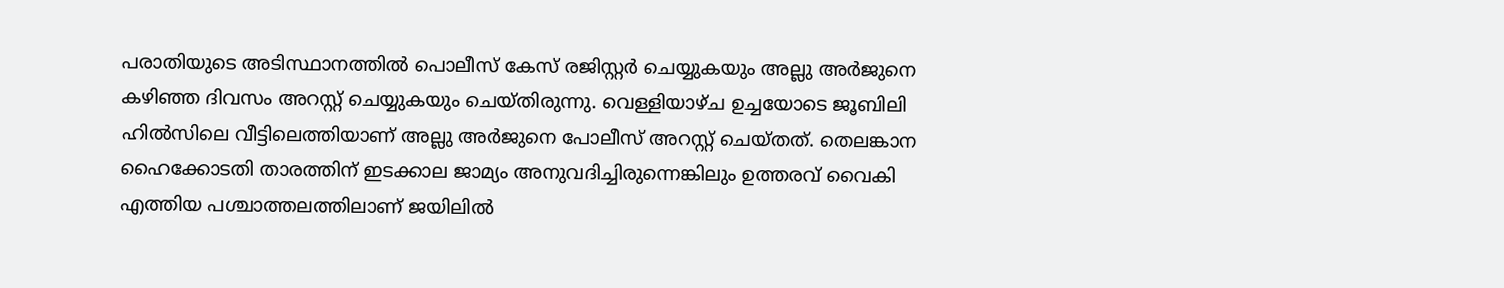പരാതിയുടെ അടിസ്ഥാനത്തില്‍ പൊലീസ് കേസ് രജിസ്റ്റർ ചെയ്യുകയും അല്ലു അർജുനെ കഴിഞ്ഞ ദിവസം അറസ്റ്റ് ചെയ്യുകയും ചെയ്തിരുന്നു. വെള്ളിയാഴ്ച ഉച്ചയോടെ ജൂബിലി ഹില്‍സിലെ വീട്ടിലെത്തിയാണ് അല്ലു അര്‍ജുനെ പോലീസ് അറസ്റ്റ് ചെയ്തത്. തെലങ്കാന ഹൈക്കോടതി താരത്തിന് ഇടക്കാല ജാമ്യം അനുവദിച്ചിരുന്നെങ്കിലും ഉത്തരവ് വൈകി എത്തിയ പശ്ചാത്തലത്തിലാണ് ജയിലില്‍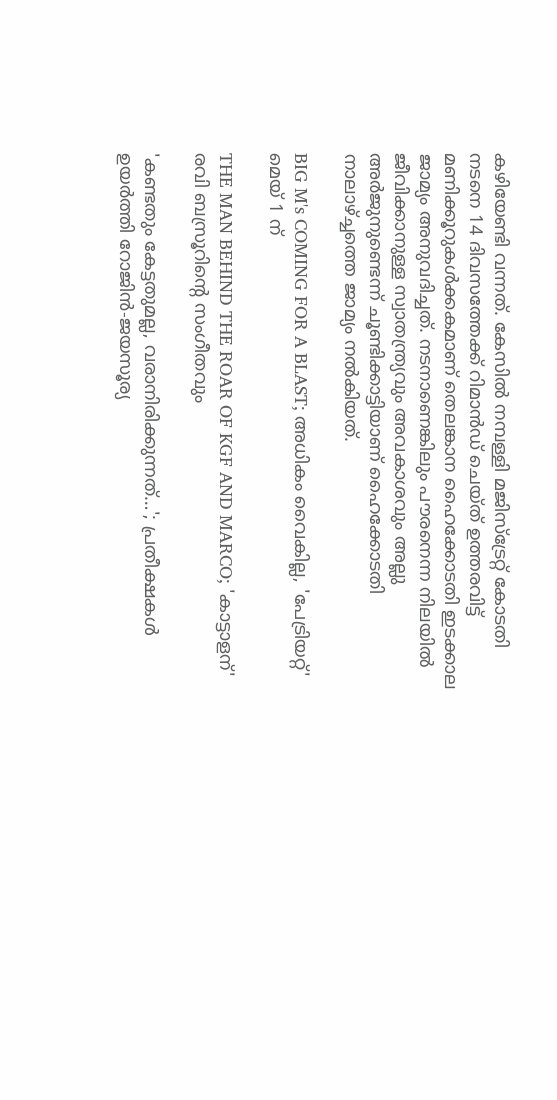കഴിയേണ്ടി വന്നത്. കേസില്‍ നമ്പള്ളി മജിസ്‌ട്രേറ്റ് കോടതി നടനെ 14 ദിവസത്തേക്ക് റിമാന്‍ഡ് ചെയ്ത് ഉത്തരവിട്ട് മണിക്കൂറുകള്‍ക്കകമാണ് തെലങ്കാന ഹൈക്കോടതി ഇടക്കാല ജാമ്യം അനുവദിച്ചത്. നടനാണെങ്കിലും പൗരനെന്ന നിലയില്‍ ജീവിക്കാനുള്ള സ്വാതന്ത്ര്യവും അവകാശവും അല്ലു അര്‍ജുനുണ്ടെന്ന് ചൂണ്ടിക്കാട്ടിയാണ് ഹൈക്കോടതി നാലാഴ്ച്ചത്തെ ജാമ്യം നല്‍കിയത്.

BIG M's COMING FOR A BLAST; അധികം വൈകില്ല, 'പേട്രിയറ്റ്' മെയ് 1 ന്

THE MAN BEHIND THE ROAR OF KGF AND MARCO; 'കാട്ടാളന്' രവി ബസ്രൂറിന്‍റെ സംഗീതവും

'കണ്ടതും കേട്ടതുമല്ല, വരാനിരിക്കുന്നത്…'; പ്രതീക്ഷകൾ ഉയർത്തി റോജിൻ-ജയസൂര്യ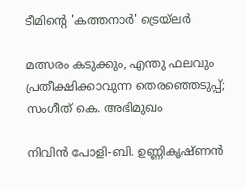ടീമിന്റെ 'കത്തനാർ' ട്രെയ്‌ലർ

മത്സരം കടുക്കും, എന്തു ഫലവും പ്രതീക്ഷിക്കാവുന്ന തെരഞ്ഞെടുപ്പ്; സംഗീത് കെ. അഭിമുഖം

നിവിൻ പോളി-ബി. ഉണ്ണികൃഷ്ണൻ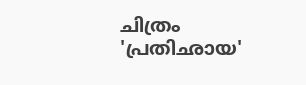ചിത്രം 'പ്രതിഛായ'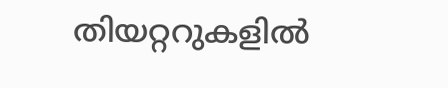തിയറ്ററുകളിൽ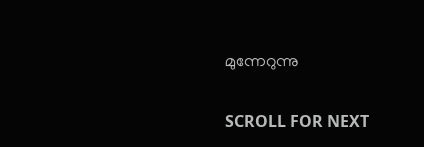മുന്നേറുന്നു

SCROLL FOR NEXT